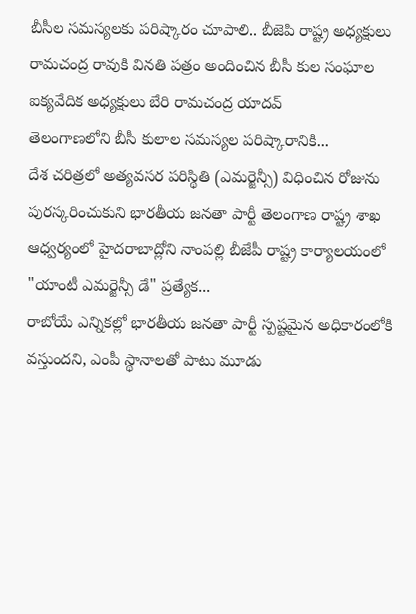బీసీల సమస్యలకు పరిష్కారం చూపాలి.. బీజెపి రాష్ట్ర అధ్యక్షులు రామచంద్ర రావుకి వినతి పత్రం అందించిన బీసీ కుల సంఘాల ఐక్యవేదిక అధ్యక్షులు బేరి రామచంద్ర యాదవ్
తెలంగాణలోని బీసీ కులాల సమస్యల పరిష్కారానికి...
దేశ చరిత్రలో అత్యవసర పరిస్థితి (ఎమర్జెన్సీ) విధించిన రోజును పురస్కరించుకుని భారతీయ జనతా పార్టీ తెలంగాణ రాష్ట్ర శాఖ ఆధ్వర్యంలో హైదరాబాద్లోని నాంపల్లి బీజేపీ రాష్ట్ర కార్యాలయంలో "యాంటీ ఎమర్జెన్సీ డే" ప్రత్యేక...
రాబోయే ఎన్నికల్లో భారతీయ జనతా పార్టీ స్పష్టమైన అధికారంలోకి వస్తుందని, ఎంపీ స్థానాలతో పాటు మూడు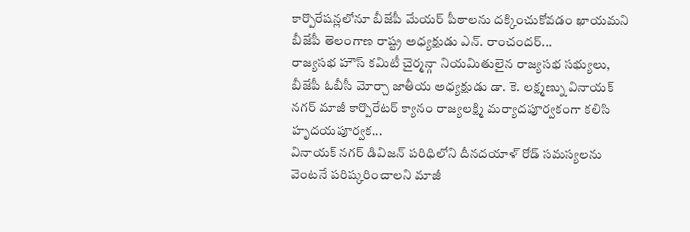కార్పొరేషన్లలోనూ బీజేపీ మేయర్ పీఠాలను దక్కించుకోవడం ఖాయమని బీజేపీ తెలంగాణ రాష్ట్ర అధ్యక్షుడు ఎన్. రాంచందర్...
రాజ్యసభ హౌస్ కమిటీ చైర్మన్గా నియమితులైన రాజ్యసభ సభ్యులు, బీజేపీ ఓబీసీ మోర్చా జాతీయ అధ్యక్షుడు డా. కె. లక్ష్మణ్ను వినాయక్ నగర్ మాజీ కార్పొరేటర్ క్యానం రాజ్యలక్ష్మి మర్యాదపూర్వకంగా కలిసి హృదయపూర్వక...
వినాయక్ నగర్ డివిజన్ పరిధిలోని దీనదయాళ్ రోడ్ సమస్యలను వెంటనే పరిష్కరించాలని మాజీ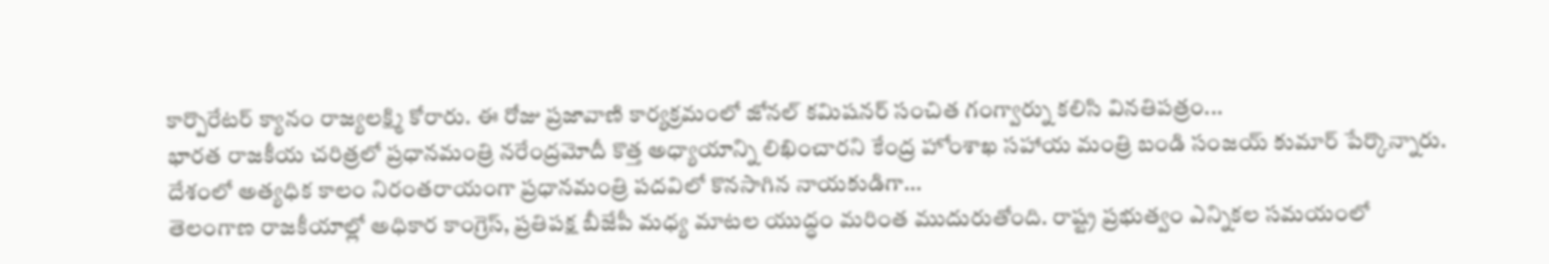కార్పొరేటర్ క్యానం రాజ్యలక్ష్మి కోరారు. ఈ రోజు ప్రజావాణి కార్యక్రమంలో జోనల్ కమిషనర్ సంచిత గంగ్వార్ను కలిసి వినతిపత్రం...
భారత రాజకీయ చరిత్రలో ప్రధానమంత్రి నరేంద్రమోదీ కొత్త అధ్యాయాన్ని లిఖించారని కేంద్ర హోంశాఖ సహాయ మంత్రి బండి సంజయ్ కుమార్ పేర్కొన్నారు. దేశంలో అత్యధిక కాలం నిరంతరాయంగా ప్రధానమంత్రి పదవిలో కొనసాగిన నాయకుడిగా...
తెలంగాణ రాజకీయాల్లో అధికార కాంగ్రెస్, ప్రతిపక్ష బీజేపీ మధ్య మాటల యుద్ధం మరింత ముదురుతోంది. రాష్ట్ర ప్రభుత్వం ఎన్నికల సమయంలో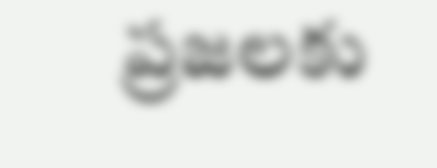ప్రజలకు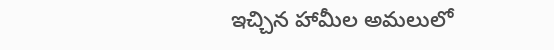ఇచ్చిన హామీల అమలులో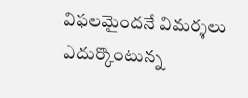విఫలమైందనే విమర్శలు ఎదుర్కొంటున్న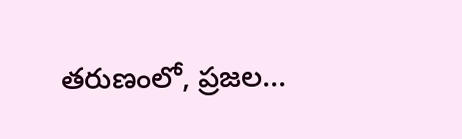తరుణంలో, ప్రజల...